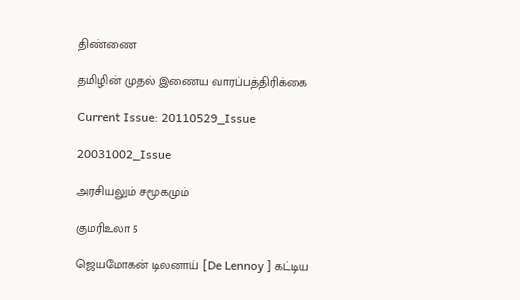திண்ணை

தமிழின் முதல் இணைய வாரப்பத்திரிக்கை

Current Issue: 20110529_Issue

20031002_Issue

அரசியலும் சமூகமும்

குமரிஉலா 5

ஜெயமோகன் டிலனாய் [De Lennoy ] கட்டிய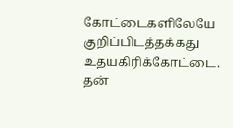கோட்டைகளிலேயே குறிப்பிடத்தக்கது உதயகிரிக்கோட்டை. தன்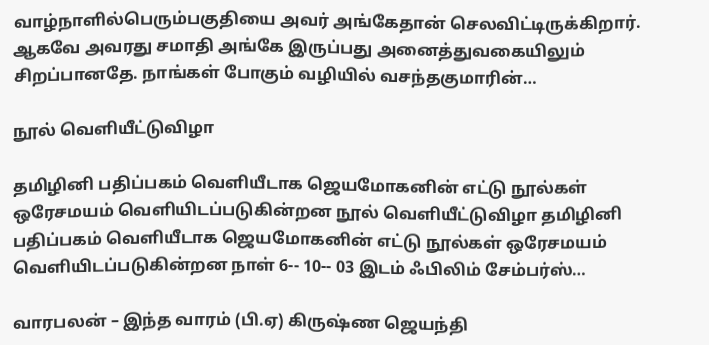வாழ்நாளில்பெரும்பகுதியை அவர் அங்கேதான் செலவிட்டிருக்கிறார். ஆகவே அவரது சமாதி அங்கே இருப்பது அனைத்துவகையிலும் சிறப்பானதே. நாங்கள் போகும் வழியில் வசந்தகுமாரின்…

நூல் வெளியீட்டுவிழா

தமிழினி பதிப்பகம் வெளியீடாக ஜெயமோகனின் எட்டு நூல்கள் ஒரேசமயம் வெளியிடப்படுகின்றன நூல் வெளியீட்டுவிழா தமிழினி பதிப்பகம் வெளியீடாக ஜெயமோகனின் எட்டு நூல்கள் ஒரேசமயம் வெளியிடப்படுகின்றன நாள் 6-- 10-- 03 இடம் ஃபிலிம் சேம்பர்ஸ்…

வாரபலன் – இந்த வாரம் (பி.ஏ) கிருஷ்ண ஜெயந்தி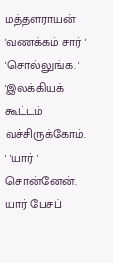மத்தளராயன் 'வணக்கம் சார் ' 'சொல்லுங்க. ' 'இலக்கியக் கூட்டம் வச்சிருக்கோம். ' 'யார் ' சொன்னேன். யார் பேசப்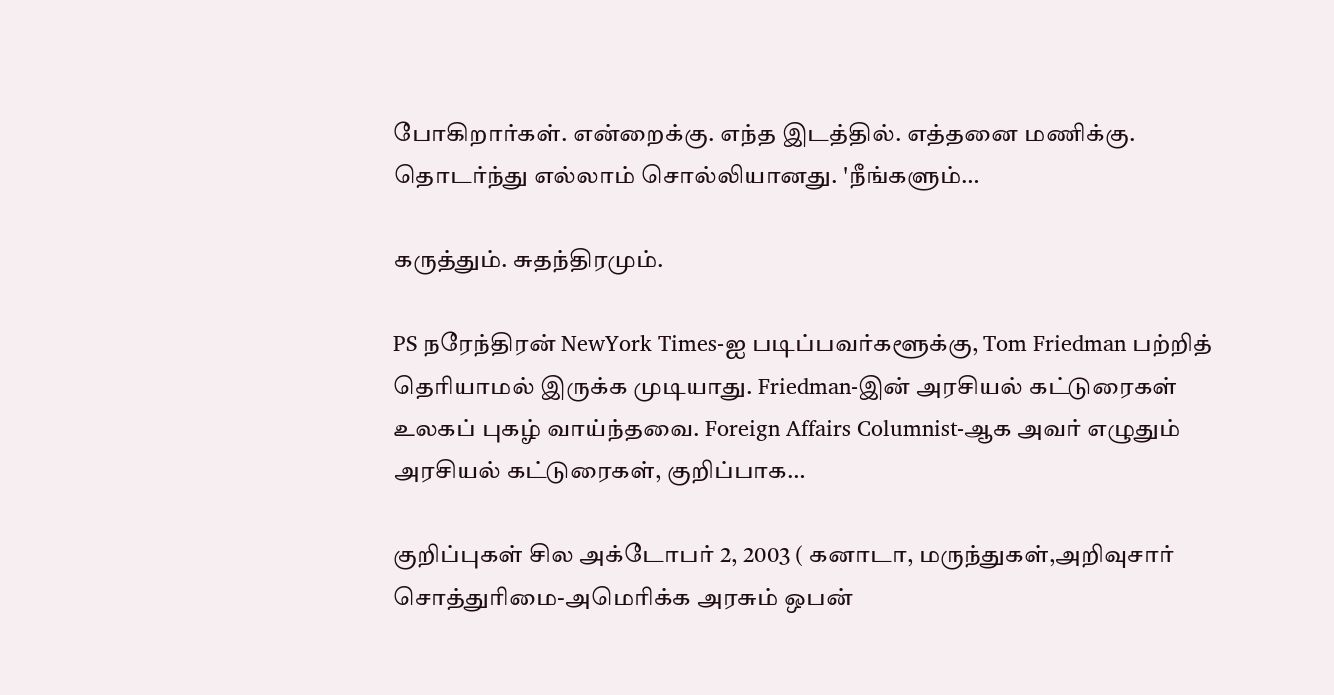போகிறார்கள். என்றைக்கு. எந்த இடத்தில். எத்தனை மணிக்கு. தொடர்ந்து எல்லாம் சொல்லியானது. 'நீங்களும்…

கருத்தும். சுதந்திரமும்.

PS நரேந்திரன் NewYork Times-ஐ படிப்பவர்களூக்கு, Tom Friedman பற்றித் தெரியாமல் இருக்க முடியாது. Friedman-இன் அரசியல் கட்டுரைகள் உலகப் புகழ் வாய்ந்தவை. Foreign Affairs Columnist-ஆக அவர் எழுதும் அரசியல் கட்டுரைகள், குறிப்பாக…

குறிப்புகள் சில அக்டோபர் 2, 2003 ( கனாடா, மருந்துகள்,அறிவுசார் சொத்துரிமை-அமெரிக்க அரசும் ஒபன்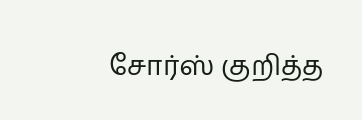சோர்ஸ் குறித்த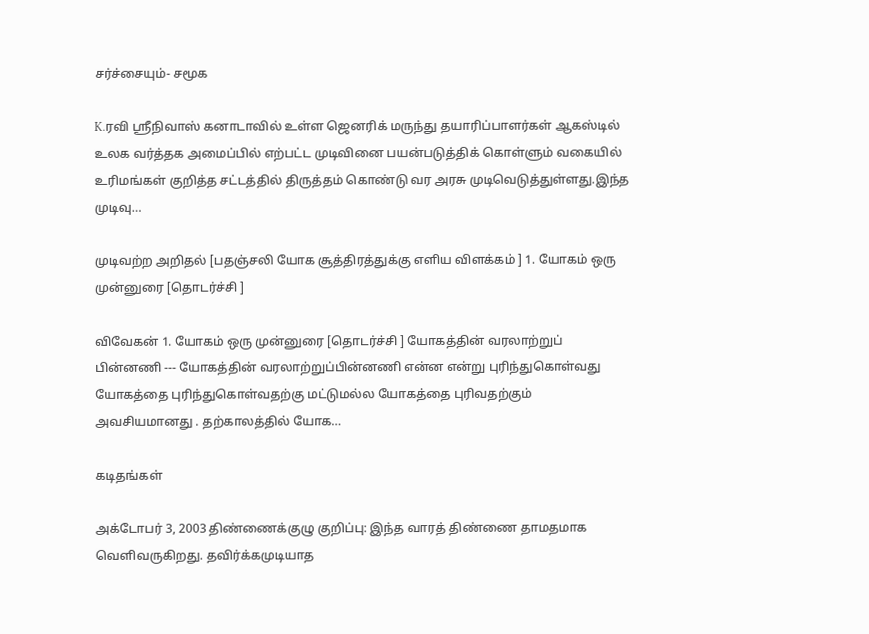சர்ச்சையும்- சமூக

K.ரவி ஸ்ரீநிவாஸ் கனாடாவில் உள்ள ஜெனரிக் மருந்து தயாரிப்பாளர்கள் ஆகஸ்டில் உலக வர்த்தக அமைப்பில் எற்பட்ட முடிவினை பயன்படுத்திக் கொள்ளும் வகையில் உரிமங்கள் குறித்த சட்டத்தில் திருத்தம் கொண்டு வர அரசு முடிவெடுத்துள்ளது.இந்த முடிவு…

முடிவற்ற அறிதல் [பதஞ்சலி யோக சூத்திரத்துக்கு எளிய விளக்கம் ] 1. யோகம் ஒரு முன்னுரை [தொடர்ச்சி ]

விவேகன் 1. யோகம் ஒரு முன்னுரை [தொடர்ச்சி ] யோகத்தின் வரலாற்றுப் பின்னணி --- யோகத்தின் வரலாற்றுப்பின்னணி என்ன என்று புரிந்துகொள்வது யோகத்தை புரிந்துகொள்வதற்கு மட்டுமல்ல யோகத்தை புரிவதற்கும் அவசியமானது . தற்காலத்தில் யோக…

கடிதங்கள்

அக்டோபர் 3, 2003 திண்ணைக்குழு குறிப்பு: இந்த வாரத் திண்ணை தாமதமாக வெளிவருகிறது. தவிர்க்கமுடியாத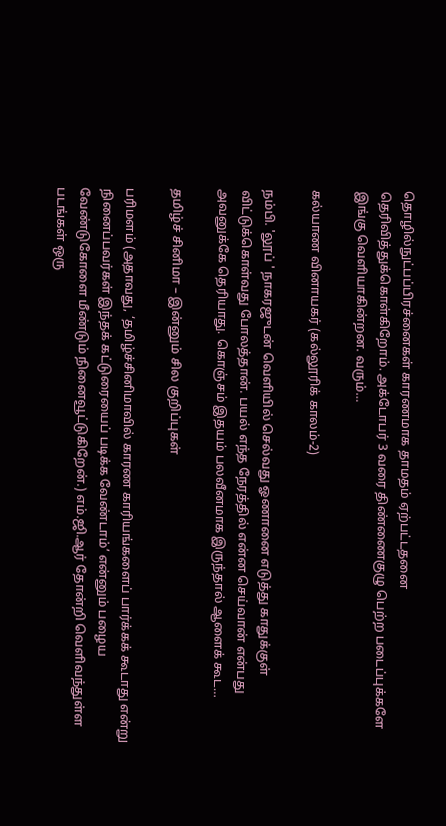தொழில்நுட்பப்பிரச்னைகள் காரணமாக தாமதம் ஏற்பட்டதனை தெரிவித்துக்கொள்கிறோம். அக்டோபர் 3 வரை திண்ணைகுழு பெற்ற படைப்புக்களே இங்கு வெளியாகின்றன. வரும்…

கல்யாண வினாயகர் (கல்லூரிக் காலம்-2)

நம்பி. 'லூப் ' நாகரஜுடன் வெளியில் செல்வது ஓணானை எடுத்து காதுக்குள் விட்டுக்கொள்வது போலத்தான். பயல் எந்த நேரத்தில் என்ன செய்வான் என்பது அவனுக்கே தெரியாது. கொஞ்சம் இதயம் பலவீனமாக இருந்தால் ஆளைக் கூட…

தமிழ்ச் சினிமா – இன்னும் சில குறிப்புகள்

பரிமளம் (அதாவது, ‘தமிழ்ச்சினிமாவில் காரண காரியங்களைப் பார்க்கக் கூடாது என்று நினைப்பவர்கள் இந்தக் கட்டுரையைப் படிக்க வேண்டாம்’ என்னும் பழைய வேண்டுகோளை மீண்டும் நினைவூட்டுகிறேன்.) எம்.ஜி.ஆர் தோன்றி வெளிவந்துள்ள படங்கள் ஒரு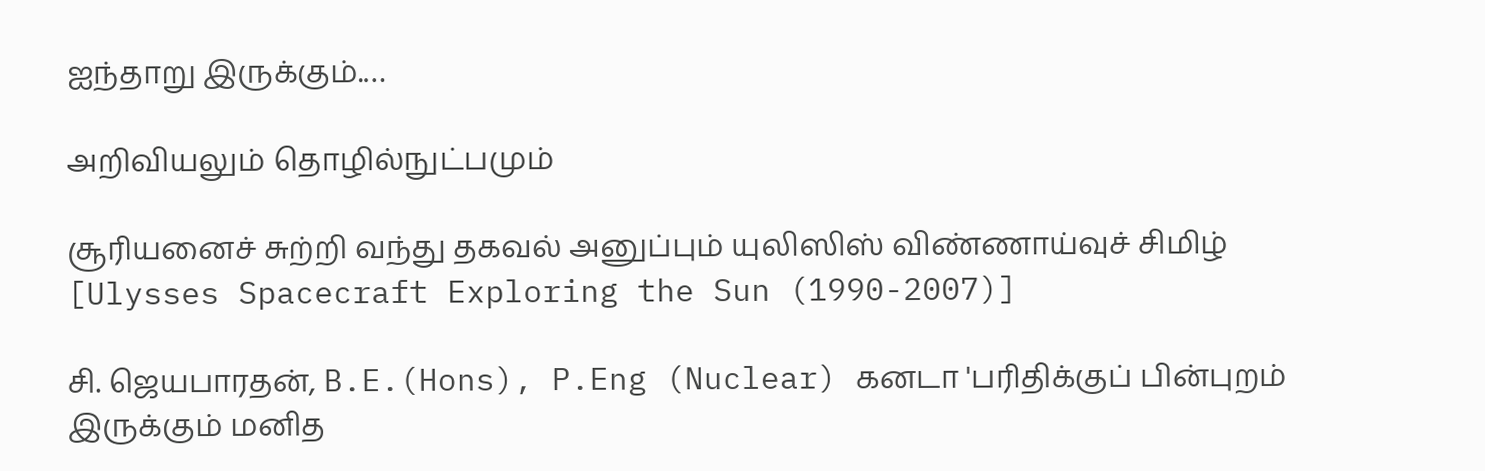ஐந்தாறு இருக்கும்.…

அறிவியலும் தொழில்நுட்பமும்

சூரியனைச் சுற்றி வந்து தகவல் அனுப்பும் யுலிஸிஸ் விண்ணாய்வுச் சிமிழ் [Ulysses Spacecraft Exploring the Sun (1990-2007)]

சி. ஜெயபாரதன், B.E.(Hons), P.Eng (Nuclear) கனடா 'பரிதிக்குப் பின்புறம் இருக்கும் மனித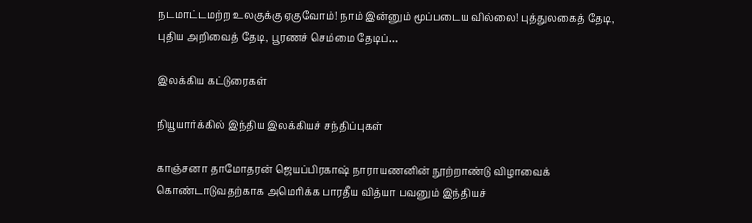நடமாட்டமற்ற உலகுக்கு ஏகுவோம்! நாம் இன்னும் மூப்படைய வில்லை! புத்துலகைத் தேடி, புதிய அறிவைத் தேடி, பூரணச் செம்மை தேடிப்…

இலக்கிய கட்டுரைகள்

நியூயார்க்கில் இந்திய இலக்கியச் சந்திப்புகள்

காஞ்சனா தாமோதரன் ஜெயப்பிரகாஷ் நாராயணனின் நூற்றாண்டு விழாவைக் கொண்டாடுவதற்காக அமெரிக்க பாரதீய வித்யா பவனும் இந்தியச்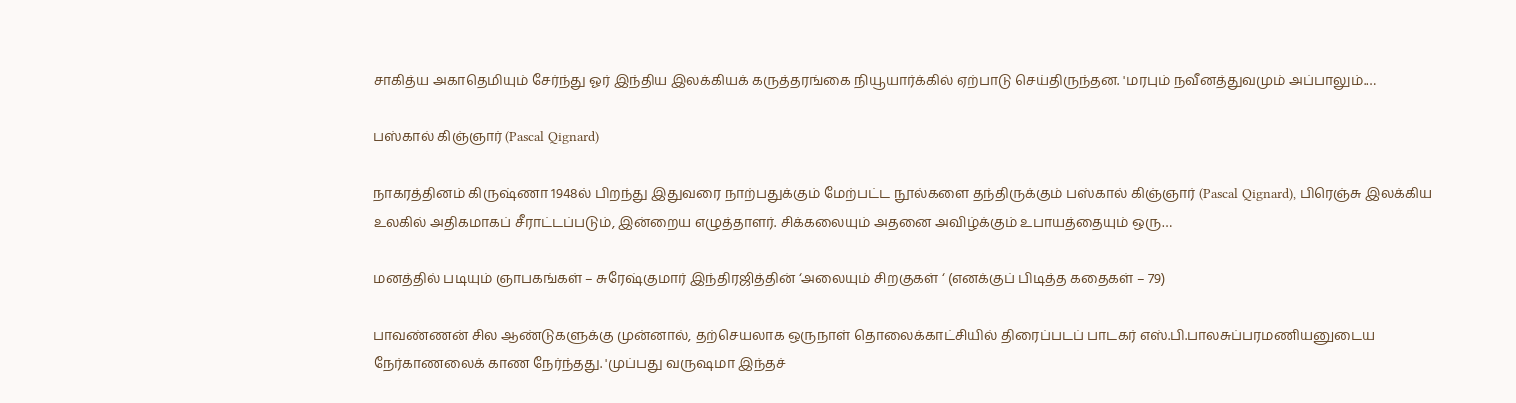சாகித்ய அகாதெமியும் சேர்ந்து ஓர் இந்திய இலக்கியக் கருத்தரங்கை நியூயார்க்கில் ஏற்பாடு செய்திருந்தன. 'மரபும் நவீனத்துவமும் அப்பாலும்.…

பஸ்கால் கிஞ்ஞார் (Pascal Qignard)

நாகரத்தினம் கிருஷ்ணா 1948ல் பிறந்து இதுவரை நாற்பதுக்கும் மேற்பட்ட நூல்களை தந்திருக்கும் பஸ்கால் கிஞ்ஞார் (Pascal Qignard), பிரெஞ்சு இலக்கிய உலகில் அதிகமாகப் சீராட்டப்படும், இன்றைய எழுத்தாளர். சிக்கலையும் அதனை அவிழ்க்கும் உபாயத்தையும் ஒரு…

மனத்தில் படியும் ஞாபகங்கள் – சுரேஷ்குமார் இந்திரஜித்தின் ‘அலையும் சிறகுகள் ‘ (எனக்குப் பிடித்த கதைகள் – 79)

பாவண்ணன் சில ஆண்டுகளுக்கு முன்னால், தற்செயலாக ஒருநாள் தொலைக்காட்சியில் திரைப்படப் பாடகர் எஸ்.பி.பாலசுப்பரமணியனுடைய நேர்காணலைக் காண நேர்ந்தது. 'முப்பது வருஷமா இந்தச்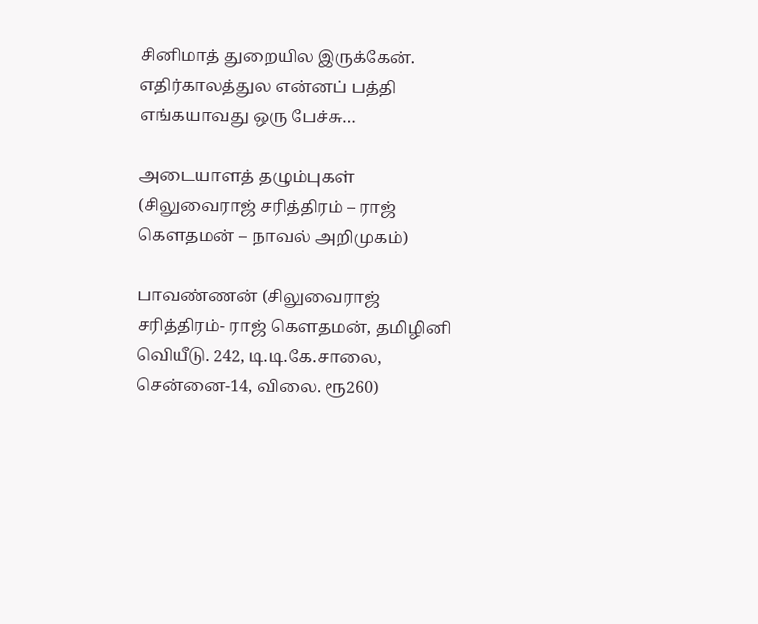சினிமாத் துறையில இருக்கேன். எதிர்காலத்துல என்னப் பத்தி எங்கயாவது ஒரு பேச்சு…

அடையாளத் தழும்புகள் (சிலுவைராஜ் சரித்திரம் – ராஜ் கெளதமன் – நாவல் அறிமுகம்)

பாவண்ணன் (சிலுவைராஜ் சரித்திரம்- ராஜ் கெளதமன், தமிழினி வெியீடு. 242, டி.டி.கே.சாலை, சென்னை-14, விலை. ரூ260)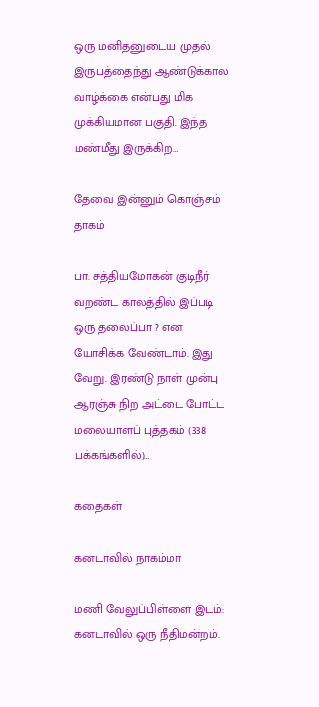ஒரு மனிதனுடைய முதல் இருபத்தைந்து ஆண்டுக்கால வாழ்க்கை என்பது மிக முக்கியமான பகுதி. இந்த மண்மீது இருக்கிற…

தேவை இன்னும் கொஞ்சம் தாகம்

பா. சத்தியமோகன் குடிநீர் வறண்ட காலத்தில் இப்படி ஒரு தலைப்பா ? என யோசிக்க வேண்டாம். இது வேறு. இரண்டு நாள் முன்பு ஆரஞ்சு நிற அட்டை போட்ட மலையாளப் புத்தகம் (338 பக்கங்களில்)…

கதைகள்

கனடாவில் நாகம்மா

மணி வேலுப்பிள்ளை இடம்: கனடாவில் ஒரு நீதிமன்றம்.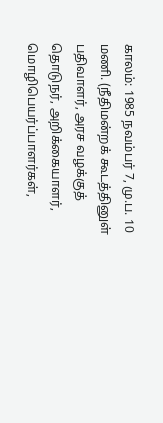காலம்: 1985 நவம்பர் 7, மு.ப. 10 மணி. (நீதிமன்றக் கூடத்தினுள் பதிவாளர், அரச வழக்குத் தொடுநர், அறிக்கையாளர், மொழிபெயர்ப்பாளர்கள்,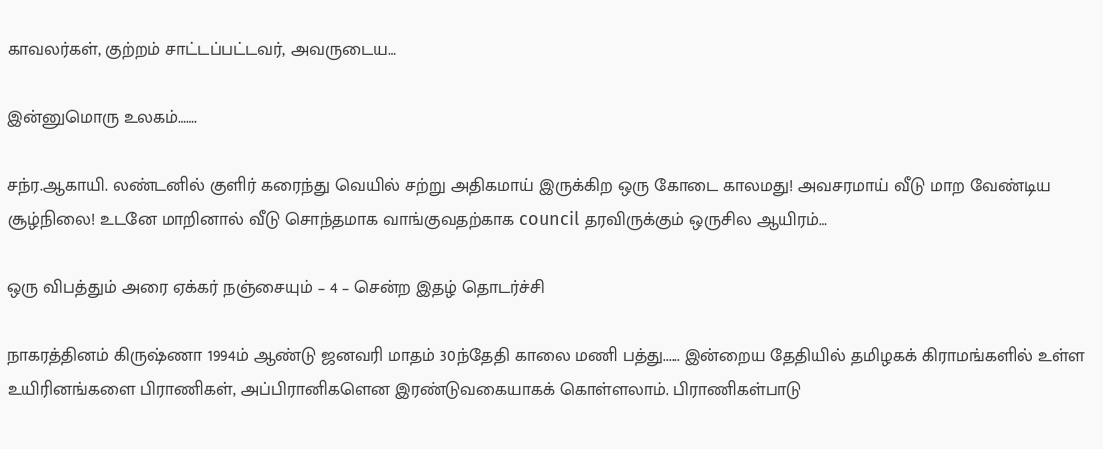காவலர்கள், குற்றம் சாட்டப்பட்டவர், அவருடைய…

இன்னுமொரு உலகம்…….

சந்ர.ஆகாயி. லண்டனில் குளிர் கரைந்து வெயில் சற்று அதிகமாய் இருக்கிற ஒரு கோடை காலமது! அவசரமாய் வீடு மாற வேண்டிய சூழ்நிலை! உடனே மாறினால் வீடு சொந்தமாக வாங்குவதற்காக council தரவிருக்கும் ஒருசில ஆயிரம்…

ஒரு விபத்தும் அரை ஏக்கர் நஞ்சையும் – 4 – சென்ற இதழ் தொடர்ச்சி

நாகரத்தினம் கிருஷ்ணா 1994ம் ஆண்டு ஜனவரி மாதம் 30ந்தேதி காலை மணி பத்து...... இன்றைய தேதியில் தமிழகக் கிராமங்களில் உள்ள உயிரினங்களை பிராணிகள், அப்பிரானிகளென இரண்டுவகையாகக் கொள்ளலாம். பிராணிகள்பாடு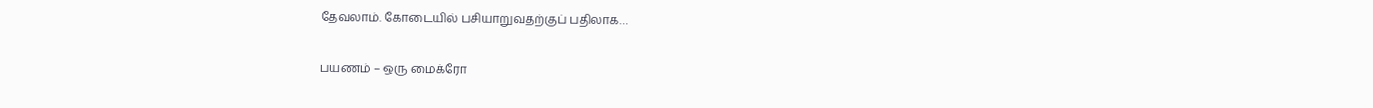தேவலாம். கோடையில் பசியாறுவதற்குப் பதிலாக…

பயணம் – ஒரு மைக்ரோ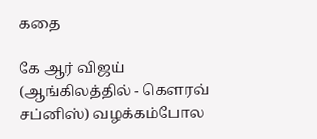கதை

கே ஆர் விஜய் (ஆங்கிலத்தில் - கெளரவ் சப்னிஸ்) வழக்கம்போல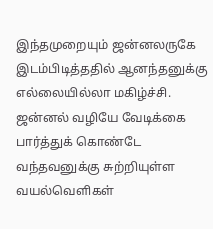இந்தமுறையும் ஜன்னலருகே இடம்பிடித்ததில் ஆனந்தனுக்கு எல்லையில்லா மகிழ்ச்சி. ஜன்னல் வழியே வேடிக்கை பார்த்துக் கொண்டே வந்தவனுக்கு சுற்றியுள்ள வயல்வெளிகள்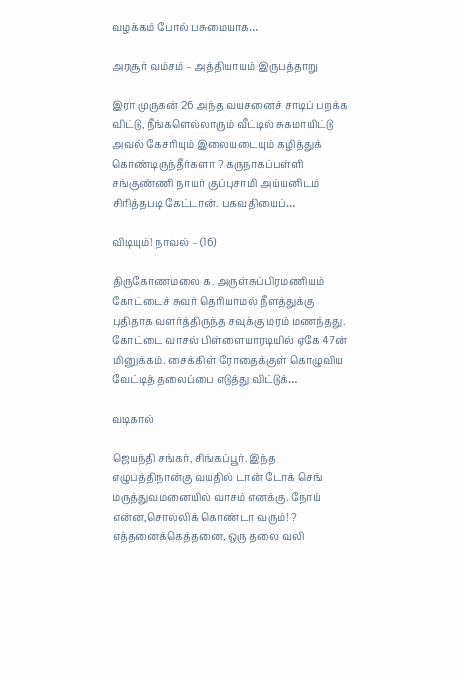வழக்கம் போல் பசுமையாக…

அரசூர் வம்சம் – அத்தியாயம் இருபத்தாறு

இரா முருகன் 26 அந்த வயசனைச் சாடிப் பறக்க விட்டு, நீங்களெல்லாரும் வீட்டில் சுகமாயிட்டு அவல் கேசரியும் இலையடையும் கழித்துக் கொண்டிருந்தீர்களா ? கருநாகப்பள்ளி சங்குண்ணி நாயர் குப்புசாமி அய்யனிடம் சிரித்தபடி கேட்டான். பகவதியைப்…

விடியும்! நாவல் – (16)

திருகோணமலை க. அருள்சுப்பிரமணியம் கோட்டைச் சுவர் தெரியாமல் நீளத்துக்கு புதிதாக வளர்த்திருந்த சவுக்கு மரம் மணந்தது. கோட்டை வாசல் பிள்ளையாரடியில் ஏகே 47ன் மினுக்கம். சைக்கிள் ரோதைக்குள் கொழுவிய வேட்டித் தலைப்பை எடுத்து விட்டுக்…

வடிகால்

ஜெயந்தி சங்கர், சிங்கப்பூர். இந்த எழுபத்திநான்கு வயதில் டான் டோக் செங் மருத்துவமனையில் வாசம் எனக்கு. நோய் என்ன,சொல்லிக் கொண்டா வரும்! ? எத்தனைக்கெத்தனை, ஒரு தலை வலி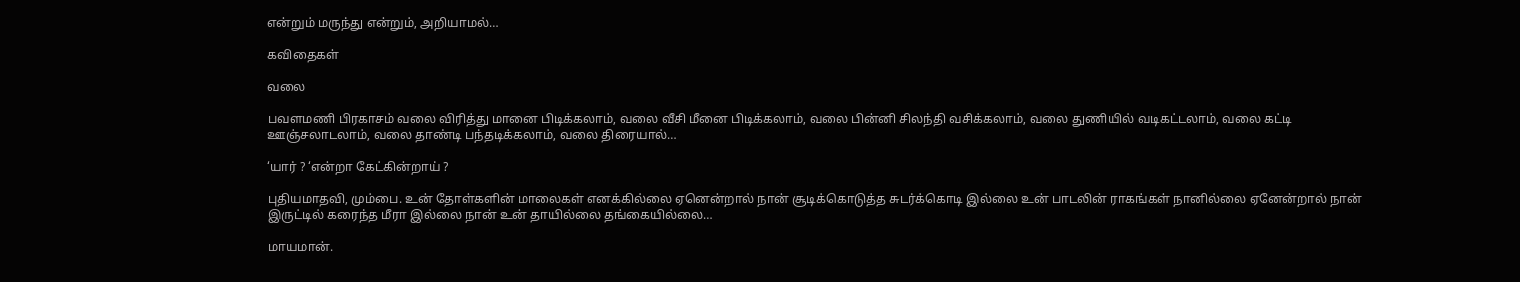என்றும் மருந்து என்றும், அறியாமல்…

கவிதைகள்

வலை

பவளமணி பிரகாசம் வலை விரித்து மானை பிடிக்கலாம், வலை வீசி மீனை பிடிக்கலாம், வலை பின்னி சிலந்தி வசிக்கலாம், வலை துணியில் வடிகட்டலாம், வலை கட்டி ஊஞ்சலாடலாம், வலை தாண்டி பந்தடிக்கலாம், வலை திரையால்…

‘யார் ? ‘என்றா கேட்கின்றாய் ?

புதியமாதவி, மும்பை. உன் தோள்களின் மாலைகள் எனக்கில்லை ஏனென்றால் நான் சூடிக்கொடுத்த சுடர்க்கொடி இல்லை உன் பாடலின் ராகங்கள் நானில்லை ஏனேன்றால் நான் இருட்டில் கரைந்த மீரா இல்லை நான் உன் தாயில்லை தங்கையில்லை…

மாயமான்.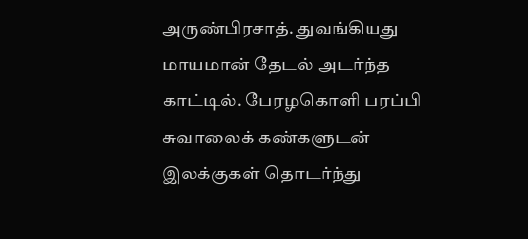அருண்பிரசாத். துவங்கியது மாயமான் தேடல் அடர்ந்த காட்டில். பேரழகொளி பரப்பி சுவாலைக் கண்களுடன் இலக்குகள் தொடர்ந்து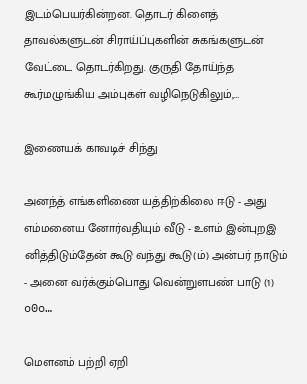இடம்பெயர்கின்றன. தொடர் கிளைத் தாவல்களுடன் சிராய்ப்புகளின் சுகங்களுடன் வேட்டை தொடர்கிறது. குருதி தோய்ந்த கூர்மழுங்கிய அம்புகள் வழிநெடுகிலும்,…

இணையக் காவடிச் சிந்து

அனந்த் எங்களிணை யத்திற்கிலை ஈடு - அது எம்மனைய னோர்வதியும் வீடு - உளம் இன்புறஇ னித்திடும்தேன் கூடு வந்து கூடு(ம்) அன்பர் நாடும் - அனை வர்க்கும்பொது வென்றுளபண் பாடு (1) o0o…

மெளனம் பற்றி ஏறி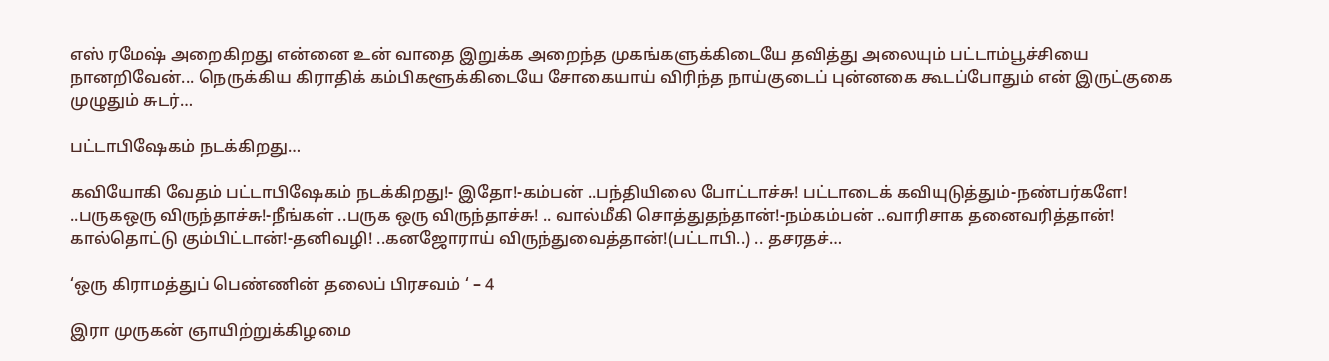எஸ் ரமேஷ் அறைகிறது என்னை உன் வாதை இறுக்க அறைந்த முகங்களுக்கிடையே தவித்து அலையும் பட்டாம்பூச்சியை நானறிவேன்... நெருக்கிய கிராதிக் கம்பிகளூக்கிடையே சோகையாய் விரிந்த நாய்குடைப் புன்னகை கூடப்போதும் என் இருட்குகை முழுதும் சுடர்…

பட்டாபிஷேகம் நடக்கிறது…

கவியோகி வேதம் பட்டாபிஷேகம் நடக்கிறது!- இதோ!-கம்பன் ..பந்தியிலை போட்டாச்சு! பட்டாடைக் கவியுடுத்தும்-நண்பர்களே! ..பருகஒரு விருந்தாச்சு!-நீங்கள் ..பருக ஒரு விருந்தாச்சு! .. வால்மீகி சொத்துதந்தான்!-நம்கம்பன் ..வாரிசாக தனைவரித்தான்! கால்தொட்டு கும்பிட்டான்!-தனிவழி! ..கனஜோராய் விருந்துவைத்தான்!(பட்டாபி..) .. தசரதச்…

‘ஒரு கிராமத்துப் பெண்ணின் தலைப் பிரசவம் ‘ – 4

இரா முருகன் ஞாயிற்றுக்கிழமை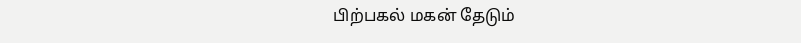பிற்பகல் மகன் தேடும்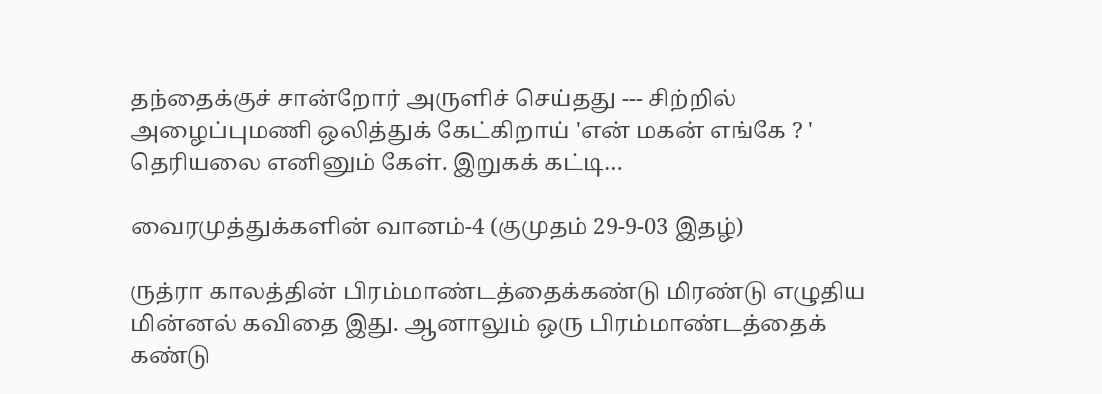தந்தைக்குச் சான்றோர் அருளிச் செய்தது --- சிற்றில் அழைப்புமணி ஒலித்துக் கேட்கிறாய் 'என் மகன் எங்கே ? ' தெரியலை எனினும் கேள். இறுகக் கட்டி…

வைரமுத்துக்களின் வானம்-4 (குமுதம் 29-9-03 இதழ்)

ருத்ரா காலத்தின் பிரம்மாண்டத்தைக்கண்டு மிரண்டு எழுதிய மின்னல் கவிதை இது. ஆனாலும் ஒரு பிரம்மாண்டத்தைக் கண்டு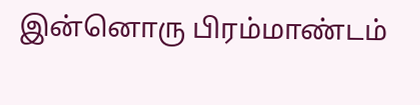இன்னொரு பிரம்மாண்டம்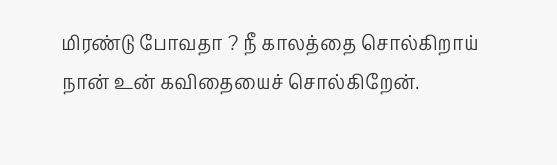மிரண்டு போவதா ? நீ காலத்தை சொல்கிறாய் நான் உன் கவிதையைச் சொல்கிறேன்.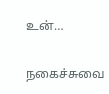உன்…

நகைச்சுவை